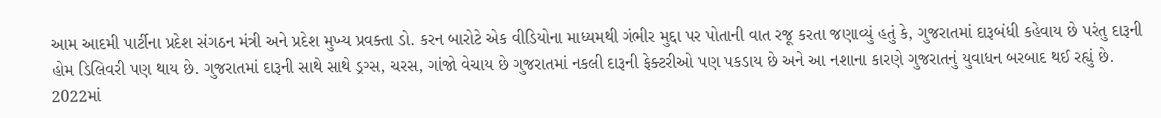આમ આદમી પાર્ટીના પ્રદેશ સંગઠન મંત્રી અને પ્રદેશ મુખ્ય પ્રવક્તા ડો. કરન બારોટે એક વીડિયોના માધ્યમથી ગંભીર મુદ્દા પર પોતાની વાત રજૂ કરતા જણાવ્યું હતું કે, ગુજરાતમાં દારૂબંધી કહેવાય છે પરંતુ દારૂની હોમ ડિલિવરી પણ થાય છે. ગુજરાતમાં દારૂની સાથે સાથે ડ્રગ્સ, ચરસ, ગાંજો વેચાય છે ગુજરાતમાં નકલી દારૂની ફેક્ટરીઓ પણ પકડાય છે અને આ નશાના કારણે ગુજરાતનું યુવાધન બરબાદ થઈ રહ્યું છે. 2022માં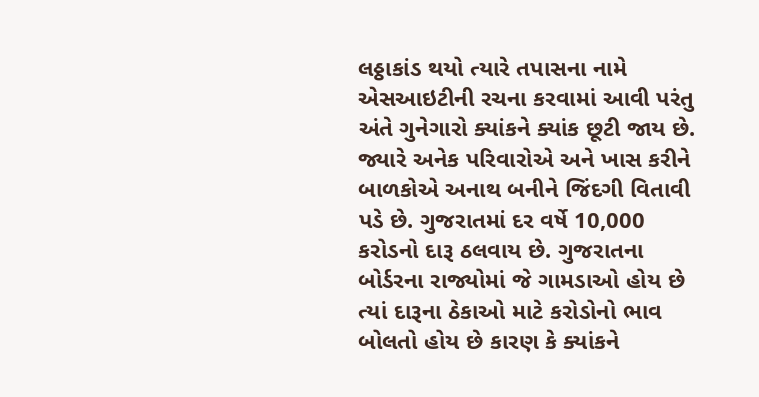લઠ્ઠાકાંડ થયો ત્યારે તપાસના નામે એસઆઇટીની રચના કરવામાં આવી પરંતુ અંતે ગુનેગારો ક્યાંકને ક્યાંક છૂટી જાય છે. જ્યારે અનેક પરિવારોએ અને ખાસ કરીને બાળકોએ અનાથ બનીને જિંદગી વિતાવી પડે છે. ગુજરાતમાં દર વર્ષે 10,000 કરોડનો દારૂ ઠલવાય છે. ગુજરાતના બોર્ડરના રાજ્યોમાં જે ગામડાઓ હોય છે ત્યાં દારૂના ઠેકાઓ માટે કરોડોનો ભાવ બોલતો હોય છે કારણ કે ક્યાંકને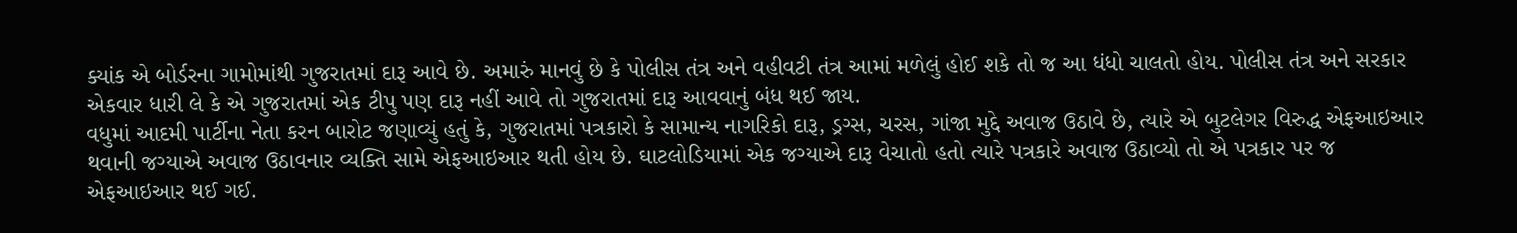ક્યાંક એ બોર્ડરના ગામોમાંથી ગુજરાતમાં દારૂ આવે છે. અમારું માનવું છે કે પોલીસ તંત્ર અને વહીવટી તંત્ર આમાં મળેલું હોઈ શકે તો જ આ ધંધો ચાલતો હોય. પોલીસ તંત્ર અને સરકાર એકવાર ધારી લે કે એ ગુજરાતમાં એક ટીપુ પણ દારૂ નહીં આવે તો ગુજરાતમાં દારૂ આવવાનું બંધ થઈ જાય.
વધુમાં આદમી પાર્ટીના નેતા કરન બારોટ જણાવ્યું હતું કે, ગુજરાતમાં પત્રકારો કે સામાન્ય નાગરિકો દારૂ, ડ્રગ્સ, ચરસ, ગાંજા મુદ્દે અવાજ ઉઠાવે છે, ત્યારે એ બુટલેગર વિરુદ્ધ એફઆઇઆર થવાની જગ્યાએ અવાજ ઉઠાવનાર વ્યક્તિ સામે એફઆઇઆર થતી હોય છે. ઘાટલોડિયામાં એક જગ્યાએ દારૂ વેચાતો હતો ત્યારે પત્રકારે અવાજ ઉઠાવ્યો તો એ પત્રકાર પર જ એફઆઇઆર થઈ ગઈ.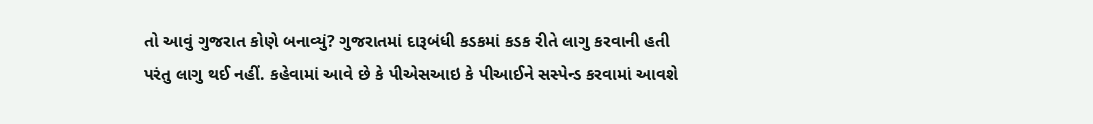તો આવું ગુજરાત કોણે બનાવ્યું? ગુજરાતમાં દારૂબંધી કડકમાં કડક રીતે લાગુ કરવાની હતી પરંતુ લાગુ થઈ નહીં. કહેવામાં આવે છે કે પીએસઆઇ કે પીઆઈને સસ્પેન્ડ કરવામાં આવશે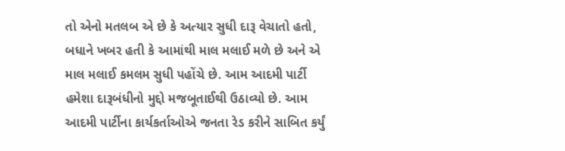તો એનો મતલબ એ છે કે અત્યાર સુધી દારૂ વેચાતો હતો, બધાને ખબર હતી કે આમાંથી માલ મલાઈ મળે છે અને એ માલ મલાઈ કમલમ સુધી પહોંચે છે. આમ આદમી પાર્ટી હમેશા દારૂબંધીનો મુદ્દો મજબૂતાઈથી ઉઠાવ્યો છે. આમ આદમી પાર્ટીના કાર્યકર્તાઓએ જનતા રેડ કરીને સાબિત કર્યું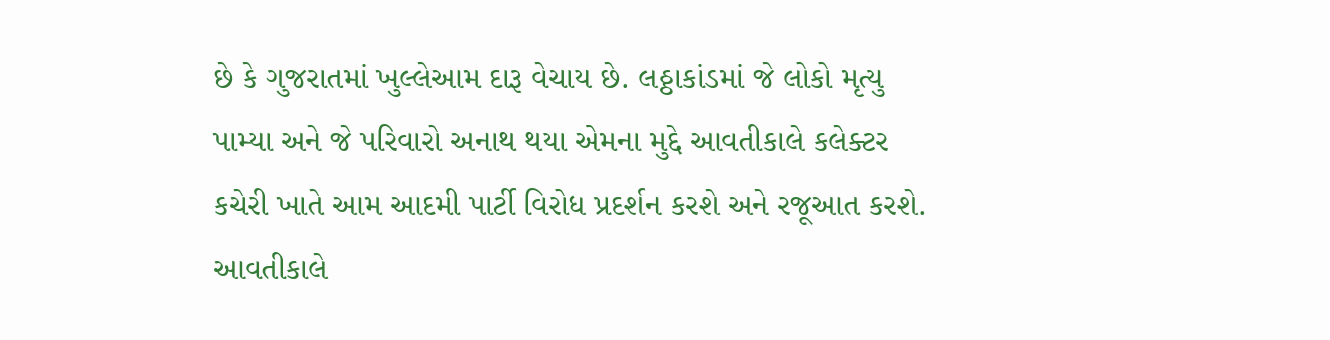છે કે ગુજરાતમાં ખુલ્લેઆમ દારૂ વેચાય છે. લઠ્ઠાકાંડમાં જે લોકો મૃત્યુ પામ્યા અને જે પરિવારો અનાથ થયા એમના મુદ્દે આવતીકાલે કલેક્ટર કચેરી ખાતે આમ આદમી પાર્ટી વિરોધ પ્રદર્શન કરશે અને રજૂઆત કરશે. આવતીકાલે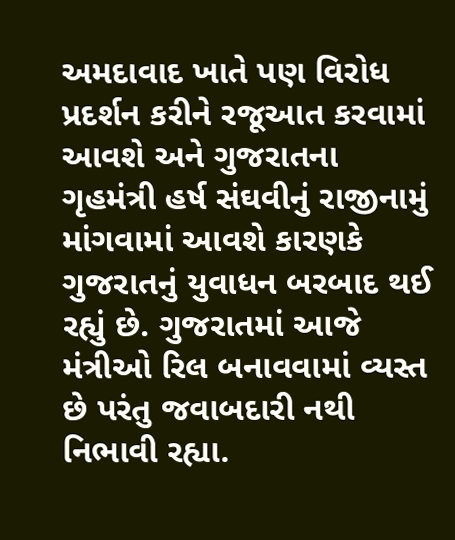અમદાવાદ ખાતે પણ વિરોધ પ્રદર્શન કરીને રજૂઆત કરવામાં આવશે અને ગુજરાતના ગૃહમંત્રી હર્ષ સંઘવીનું રાજીનામું માંગવામાં આવશે કારણકે ગુજરાતનું યુવાધન બરબાદ થઈ રહ્યું છે. ગુજરાતમાં આજે મંત્રીઓ રિલ બનાવવામાં વ્યસ્ત છે પરંતુ જવાબદારી નથી નિભાવી રહ્યા.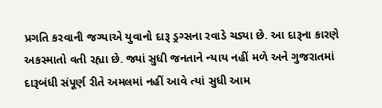પ્રગતિ કરવાની જગ્યાએ યુવાનો દારૂ ડ્રગ્સના રવાડે ચડ્યા છે. આ દારૂના કારણે અકસ્માતો વતી રહ્યા છે. જ્યાં સુધી જનતાને ન્યાય નહીં મળે અને ગુજરાતમાં દારૂબંધી સંપૂર્ણ રીતે અમલમાં નહીં આવે ત્યાં સુધી આમ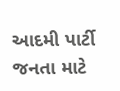આદમી પાર્ટી જનતા માટે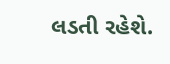લડતી રહેશે.